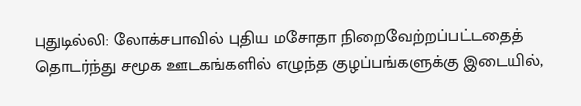புதுடில்லி: லோக்சபாவில் புதிய மசோதா நிறைவேற்றப்பட்டதைத் தொடர்ந்து சமூக ஊடகங்களில் எழுந்த குழப்பங்களுக்கு இடையில்,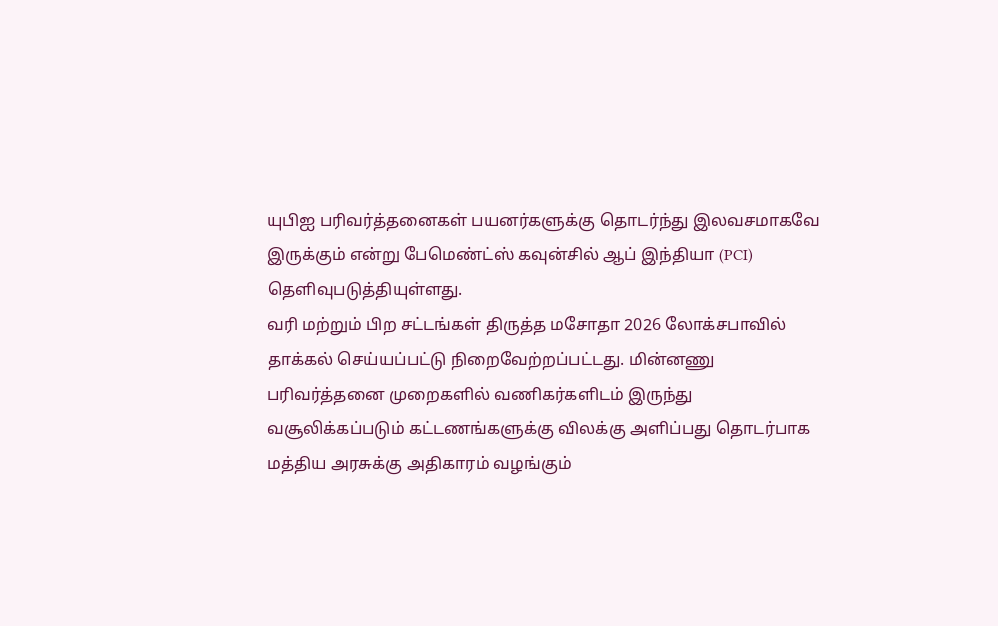யுபிஐ பரிவர்த்தனைகள் பயனர்களுக்கு தொடர்ந்து இலவசமாகவே இருக்கும் என்று பேமெண்ட்ஸ் கவுன்சில் ஆப் இந்தியா (PCI) தெளிவுபடுத்தியுள்ளது.
வரி மற்றும் பிற சட்டங்கள் திருத்த மசோதா 2026 லோக்சபாவில் தாக்கல் செய்யப்பட்டு நிறைவேற்றப்பட்டது. மின்னணு பரிவர்த்தனை முறைகளில் வணிகர்களிடம் இருந்து வசூலிக்கப்படும் கட்டணங்களுக்கு விலக்கு அளிப்பது தொடர்பாக மத்திய அரசுக்கு அதிகாரம் வழங்கும்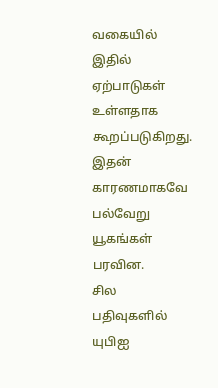வகையில் இதில் ஏற்பாடுகள் உள்ளதாக கூறப்படுகிறது. இதன் காரணமாகவே பல்வேறு யூகங்கள் பரவின.
சில பதிவுகளில் யுபிஐ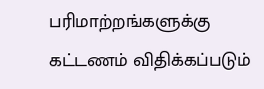பரிமாற்றங்களுக்கு கட்டணம் விதிக்கப்படும்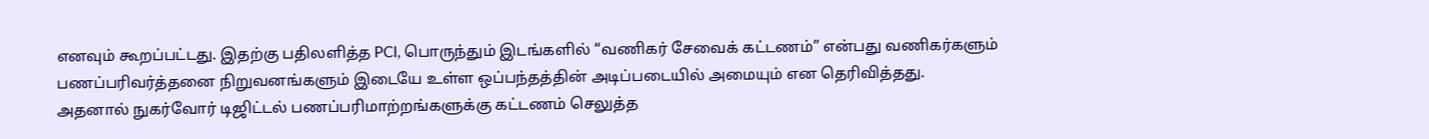எனவும் கூறப்பட்டது. இதற்கு பதிலளித்த PCI, பொருந்தும் இடங்களில் “வணிகர் சேவைக் கட்டணம்” என்பது வணிகர்களும் பணப்பரிவர்த்தனை நிறுவனங்களும் இடையே உள்ள ஒப்பந்தத்தின் அடிப்படையில் அமையும் என தெரிவித்தது.
அதனால் நுகர்வோர் டிஜிட்டல் பணப்பரிமாற்றங்களுக்கு கட்டணம் செலுத்த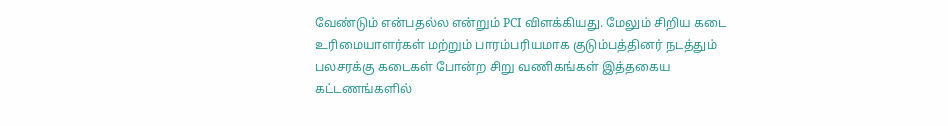வேண்டும் என்பதல்ல என்றும் PCI விளக்கியது. மேலும் சிறிய கடை உரிமையாளர்கள் மற்றும் பாரம்பரியமாக குடும்பத்தினர் நடத்தும் பலசரக்கு கடைகள் போன்ற சிறு வணிகங்கள் இத்தகைய கட்டணங்களில்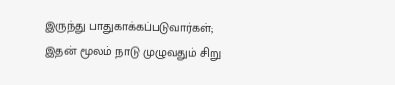இருந்து பாதுகாக்கப்படுவார்கள்; இதன் மூலம் நாடு முழுவதும் சிறு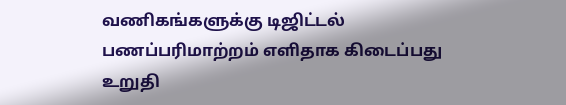வணிகங்களுக்கு டிஜிட்டல் பணப்பரிமாற்றம் எளிதாக கிடைப்பது உறுதி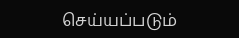செய்யப்படும்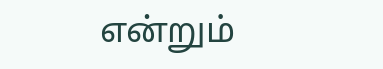என்றும்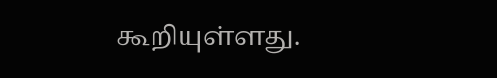கூறியுள்ளது.